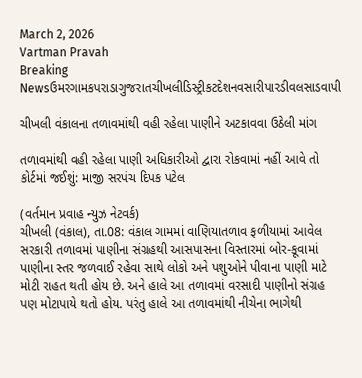March 2, 2026
Vartman Pravah
Breaking Newsઉમરગામકપરાડાગુજરાતચીખલીડિસ્ટ્રીકટદેશનવસારીપારડીવલસાડવાપી

ચીખલી વંકાલના તળાવમાંથી વહી રહેલા પાણીને અટકાવવા ઉઠેલી માંગ

તળાવમાંથી વહી રહેલા પાણી અધિકારીઓ દ્વારા રોકવામાં નહીં આવે તો કોર્ટમાં જઈશું: માજી સરપંચ દિપક પટેલ

(વર્તમાન પ્રવાહ ન્‍યુઝ નેટવર્ક)
ચીખલી (વંકાલ), તા.08: વંકાલ ગામમાં વાણિયાતળાવ ફળીયામાં આવેલ સરકારી તળાવમાં પાણીના સંગ્રહથી આસપાસના વિસ્‍તારમાં બોર-કૂવામાં પાણીના સ્‍તર જળવાઈ રહેવા સાથે લોકો અને પશુઓને પીવાના પાણી માટે મોટી રાહત થતી હોય છે. અને હાલે આ તળાવમાં વરસાદી પાણીનો સંગ્રહ પણ મોટાપાયે થતો હોય. પરંતુ હાલે આ તળાવમાંથી નીચેના ભાગેથી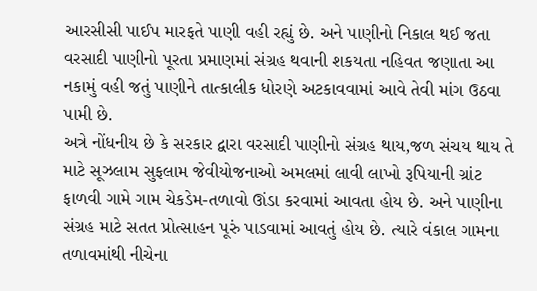આરસીસી પાઈપ મારફતે પાણી વહી રહ્યું છે. અને પાણીનો નિકાલ થઈ જતા વરસાદી પાણીનો પૂરતા પ્રમાણમાં સંગ્રહ થવાની શકયતા નહિવત જણાતા આ નકામું વહી જતું પાણીને તાત્‍કાલીક ધોરણે અટકાવવામાં આવે તેવી માંગ ઉઠવા પામી છે.
અત્રે નોંધનીય છે કે સરકાર દ્વારા વરસાદી પાણીનો સંગ્રહ થાય,જળ સંચય થાય તે માટે સૂઝલામ સુફલામ જેવીયોજનાઓ અમલમાં લાવી લાખો રૂપિયાની ગ્રાંટ ફાળવી ગામે ગામ ચેકડેમ-તળાવો ઊંડા કરવામાં આવતા હોય છે. અને પાણીના સંગ્રહ માટે સતત પ્રોત્‍સાહન પૂરું પાડવામાં આવતું હોય છે. ત્‍યારે વંકાલ ગામના તળાવમાંથી નીચેના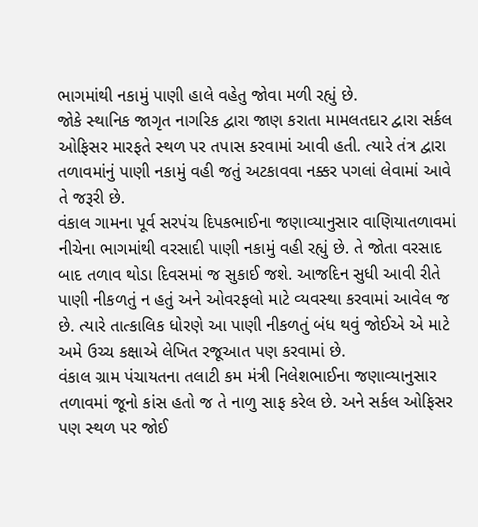ભાગમાંથી નકામું પાણી હાલે વહેતુ જોવા મળી રહ્યું છે.
જોકે સ્‍થાનિક જાગૃત નાગરિક દ્વારા જાણ કરાતા મામલતદાર દ્વારા સર્કલ ઓફિસર મારફતે સ્‍થળ પર તપાસ કરવામાં આવી હતી. ત્‍યારે તંત્ર દ્વારા તળાવમાંનું પાણી નકામું વહી જતું અટકાવવા નક્કર પગલાં લેવામાં આવે તે જરૂરી છે.
વંકાલ ગામના પૂર્વ સરપંચ દિપકભાઈના જણાવ્‍યાનુસાર વાણિયાતળાવમાં નીચેના ભાગમાંથી વરસાદી પાણી નકામું વહી રહ્યું છે. તે જોતા વરસાદ બાદ તળાવ થોડા દિવસમાં જ સુકાઈ જશે. આજદિન સુધી આવી રીતે પાણી નીકળતું ન હતું અને ઓવરફલો માટે વ્‍યવસ્‍થા કરવામાં આવેલ જ છે. ત્‍યારે તાત્‍કાલિક ધોરણે આ પાણી નીકળતું બંધ થવું જોઈએ એ માટે અમે ઉચ્‍ચ કક્ષાએ લેખિત રજૂઆત પણ કરવામાં છે.
વંકાલ ગ્રામ પંચાયતના તલાટી કમ મંત્રી નિલેશભાઈના જણાવ્‍યાનુસાર તળાવમાં જૂનો કાંસ હતો જ તે નાળુ સાફ કરેલ છે. અને સર્કલ ઓફિસર પણ સ્‍થળ પર જોઈ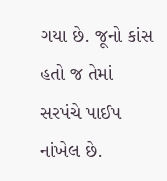ગયા છે. જૂનો કાંસ હતો જ તેમાં સરપંચે પાઈપ નાંખેલ છે.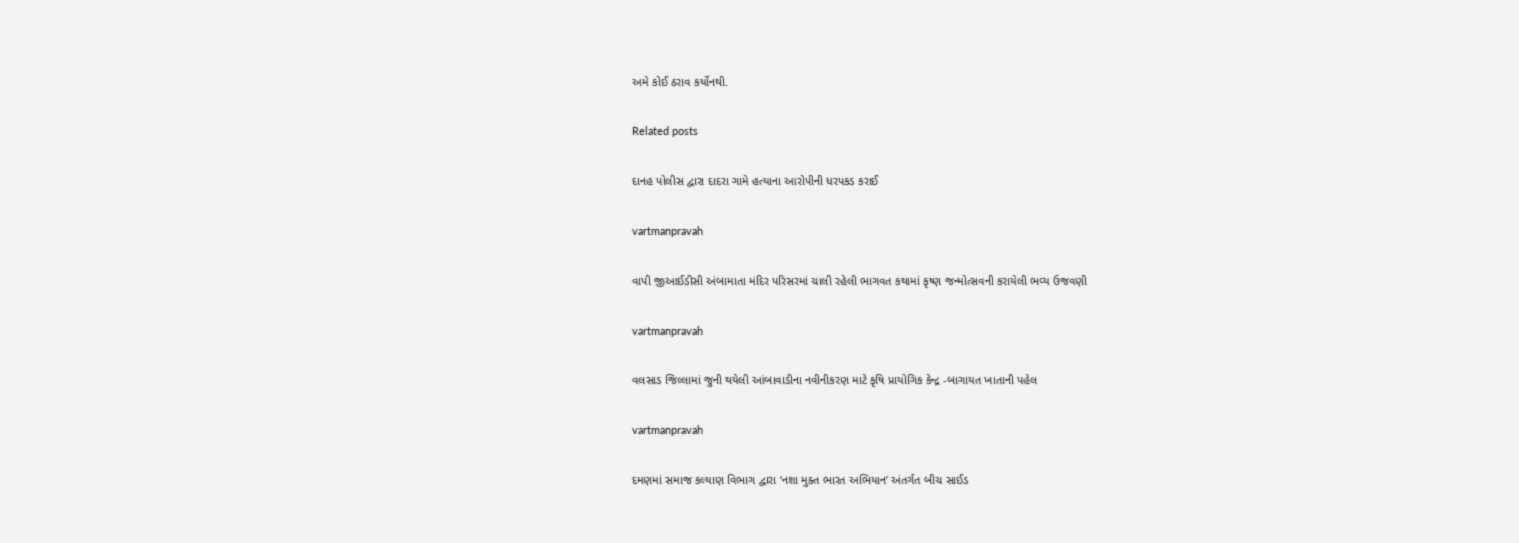અમે કોઈ ઠરાવ કર્યોનથી.

Related posts

દાનહ પોલીસ દ્વારા દાદરા ગામે હત્‍યાના આરોપીની ધરપકડ કરાઈ

vartmanpravah

વાપી જીઆઈડીસી અંબામાતા મંદિર પરિસરમાં ચાલી રહેલી ભાગવત કથામાં કૃષ્‍ણ જન્‍મોત્‍સવની કરાયેલી ભવ્‍ય ઉજવણી

vartmanpravah

વલસાડ જિલ્લામાં જુની થયેલી આંબાવાડીના નવીનીકરણ માટે કૃષિ પ્રાયોગિક કેન્દ્ર -બાગાયત ખાતાની પહેલ

vartmanpravah

દમણમાં સમાજ કલ્‍યાણ વિભાગ દ્વારા ‘નશા મુક્‍ત ભારત અભિયાન’ અંતર્ગત બીચ સાઈડ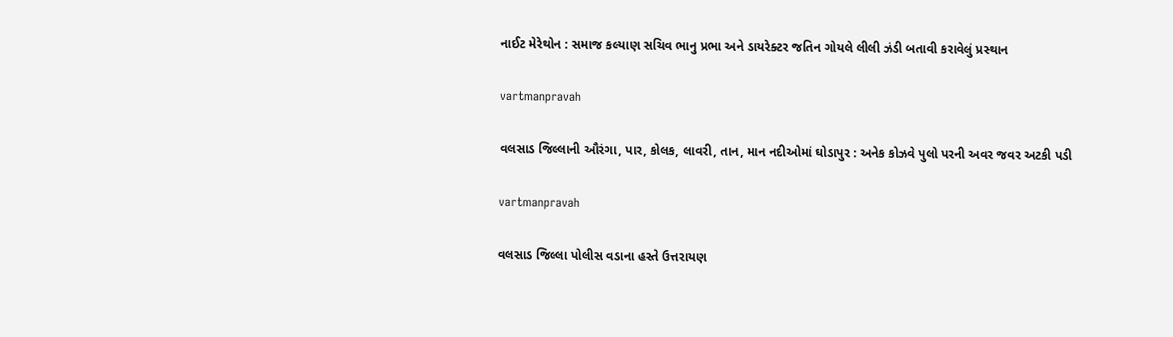નાઈટ મેરેથોન : સમાજ કલ્‍યાણ સચિવ ભાનુ પ્રભા અને ડાયરેક્‍ટર જતિન ગોયલે લીલી ઝંડી બતાવી કરાવેલું પ્રસ્‍થાન

vartmanpravah

વલસાડ જિલ્લાની ઔરંગા, પાર, કોલક, લાવરી, તાન, માન નદીઓમાં ઘોડાપુર : અનેક કોઝવે પુલો પરની અવર જવર અટકી પડી

vartmanpravah

વલસાડ જિલ્લા પોલીસ વડાના હસ્‍તે ઉત્તરાયણ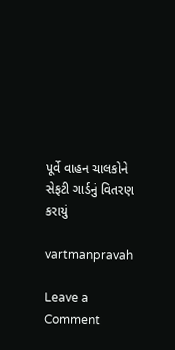પૂર્વે વાહન ચાલકોને સેફટી ગાર્ડનું વિતરણ કરાયું

vartmanpravah

Leave a Comment